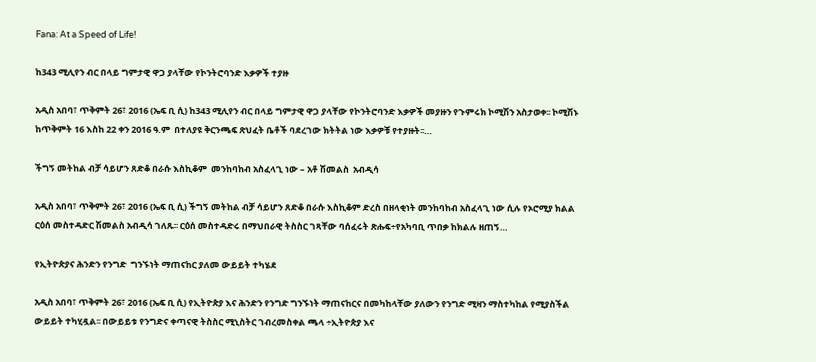Fana: At a Speed of Life!

ከ343 ሚሊየን ብር በላይ ግምታዊ ዋጋ ያላቸው የኮንትሮባንድ እቃዎች ተያዙ

አዲስ አበባ፣ ጥቅምት 26፣ 2016 (ኤፍ ቢ ሲ) ከ343 ሚሊየን ብር በላይ ግምታዊ ዋጋ ያላቸው የኮንትሮባንድ እቃዎች መያዙን የጉምሩክ ኮሚሽን አስታወቀ፡፡ ኮሚሽኑ ከጥቅምት 16 እስከ 22 ቀን 2016 ዓ.ም  በተለያዩ ቅርንጫፍ ጽህፈት ቤቶች ባደረገው ክትትል ነው እቃዎቹ የተያዙት፡፡…

ችግኝ መትከል ብቻ ሳይሆን ጸድቆ በራሱ እስኪቆም  መንከባከብ አስፈላጊ ነው – አቶ ሽመልስ  አብዲሳ

አዲስ አበባ፣ ጥቅምት 26፣ 2016 (ኤፍ ቢ ሲ) ችግኝ መትከል ብቻ ሳይሆን ጸድቆ በራሱ እስኪቆም ድረስ በዘላቂነት መንከባከብ አስፈላጊ ነው ሲሉ የኦሮሚያ ክልል ርዕሰ መስተዳድር ሽመልስ አብዲሳ ገለጹ፡፡ ርዕሰ መስተዳድሩ በማህበራዊ ትስስር ገጻቸው ባሰፈሩት ጽሑፍ÷የአካባቢ ጥበቃ ከክልሉ ዘጠኝ…

የኢትዮጵያና ሕንድን የንግድ  ግንኙነት ማጠናከር ያለመ ውይይት ተካሄደ

አዲስ አበባ፣ ጥቅምት 26፣ 2016 (ኤፍ ቢ ሲ) የኢትዮጵያ እና ሕንድን የንግድ ግንኙነት ማጠናከርና በመካከላቸው ያለውን የንግድ ሚዛን ማስተካከል የሚያስችል ውይይት ተካሂዷል፡፡ በውይይቱ የንግድና ቀጣናዊ ትስስር ሚኒስትር ገብረመስቀል ጫላ ÷ኢትዮጵያ እና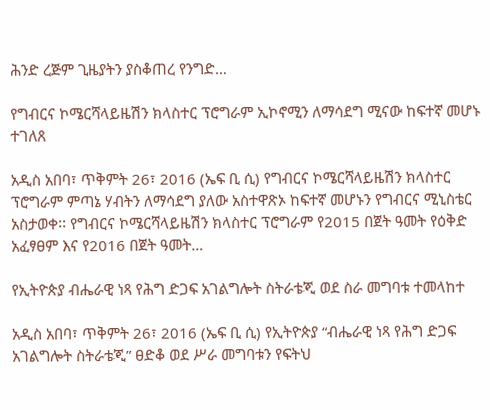ሕንድ ረጅም ጊዜያትን ያስቆጠረ የንግድ…

የግብርና ኮሜርሻላይዜሽን ክላስተር ፕሮግራም ኢኮኖሚን ለማሳደግ ሚናው ከፍተኛ መሆኑ ተገለጸ

አዲስ አበባ፣ ጥቅምት 26፣ 2016 (ኤፍ ቢ ሲ) የግብርና ኮሜርሻላይዜሽን ክላስተር ፕሮግራም ምጣኔ ሃብትን ለማሳደግ ያለው አስተዋጽኦ ከፍተኛ መሆኑን የግብርና ሚኒስቴር አስታወቀ፡፡ የግብርና ኮሜርሻላይዜሽን ክላስተር ፕሮግራም የ2015 በጀት ዓመት የዕቅድ አፈፃፀም እና የ2016 በጀት ዓመት…

የኢትዮጵያ ብሔራዊ ነጻ የሕግ ድጋፍ አገልግሎት ስትራቴጂ ወደ ስራ መግባቱ ተመላከተ

አዲስ አበባ፣ ጥቅምት 26፣ 2016 (ኤፍ ቢ ሲ) የኢትዮጵያ “ብሔራዊ ነጻ የሕግ ድጋፍ አገልግሎት ስትራቴጂ” ፀድቆ ወደ ሥራ መግባቱን የፍትህ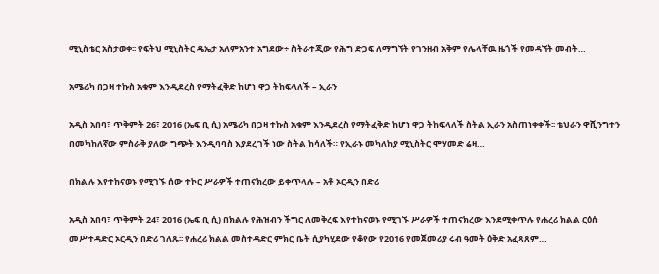ሚኒስቴር አስታወቀ፡፡ የፍትህ ሚኒስትር ዴኤታ አለምአንተ አግደው÷ ስትራተጂው የሕግ ድጋፍ ለማግኘት የገንዘብ አቅም የሌላቸዉ ዜጎች የመዳኘት መብት…

አሜሪካ በጋዛ ተኩስ አቁም እንዲደረስ የማትፈቅድ ከሆነ ዋጋ ትከፍላለች – ኢራን

አዲስ አበባ፣ ጥቅምት 26፣ 2016 (ኤፍ ቢ ሲ) አሜሪካ በጋዛ ተኩስ አቁም እንዲደረስ የማትፈቅድ ከሆነ ዋጋ ትከፍላለች ስትል ኢራን አስጠነቀቀች፡፡ ቴህራን ዋሺንግተን በመካከለኛው ምስራቅ ያለው ግጭት እንዲባባስ እያደረገች ነው ስትል ከሳለች። የኢራኑ መካለከያ ሚኒስትር ሞሃመድ ሬዛ…

በክልሉ እየተከናወኑ የሚገኙ ሰው ተኮር ሥራዎች ተጠናክረው ይቀጥላሉ – አቶ ኦርዲን በድሪ

አዲስ አበባ፣ ጥቅምት 24፣ 2016 (ኤፍ ቢ ሲ) በክልሉ የሕዝብን ችግር ለመቅረፍ እየተከናወኑ የሚገኙ ሥራዎች ተጠናክረው እንደሚቀጥሉ የሐረሪ ክልል ርዕሰ መሥተዳድር ኦርዲን በድሪ ገለጹ፡፡ የሐረሪ ክልል መስተዳድር ምክር ቤት ሲያካሂደው የቆየው የ2016 የመጀመሪያ ሩብ ዓመት ዕቅድ አፈጻጸም…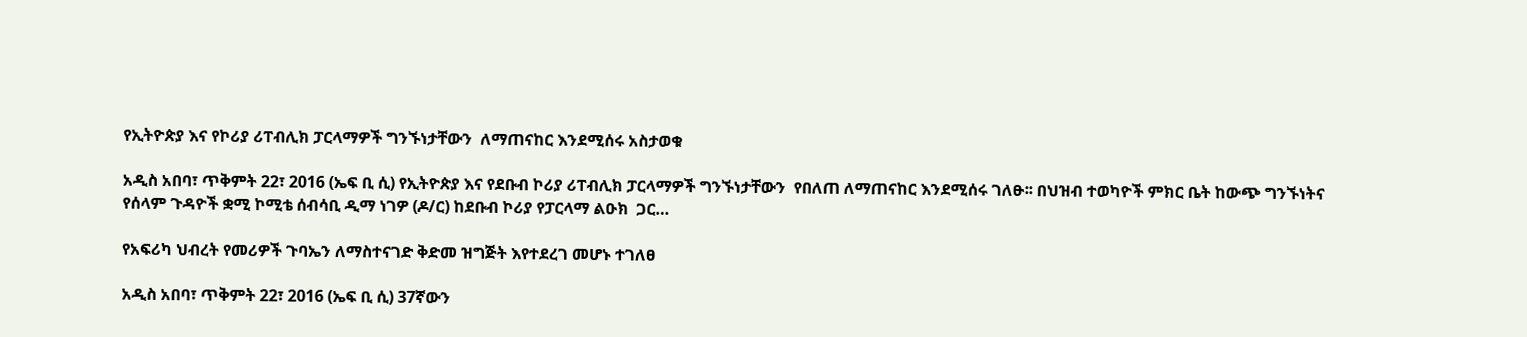የኢትዮጵያ እና የኮሪያ ሪፐብሊክ ፓርላማዎች ግንኙነታቸውን  ለማጠናከር እንደሚሰሩ አስታወቁ

አዲስ አበባ፣ ጥቅምት 22፣ 2016 (ኤፍ ቢ ሲ) የኢትዮጵያ እና የደቡብ ኮሪያ ሪፐብሊክ ፓርላማዎች ግንኙነታቸውን  የበለጠ ለማጠናከር እንደሚሰሩ ገለፁ፡፡ በህዝብ ተወካዮች ምክር ቤት ከውጭ ግንኙነትና የሰላም ጉዳዮች ቋሚ ኮሚቴ ሰብሳቢ ዲማ ነገዎ (ዶ/ር) ከደቡብ ኮሪያ የፓርላማ ልዑክ  ጋር…

የአፍሪካ ህብረት የመሪዎች ጉባኤን ለማስተናገድ ቅድመ ዝግጅት እየተደረገ መሆኑ ተገለፀ

አዲስ አበባ፣ ጥቅምት 22፣ 2016 (ኤፍ ቢ ሲ) 37ኛውን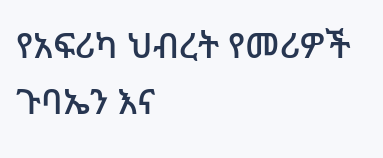የአፍሪካ ህብረት የመሪዎች ጉባኤን እና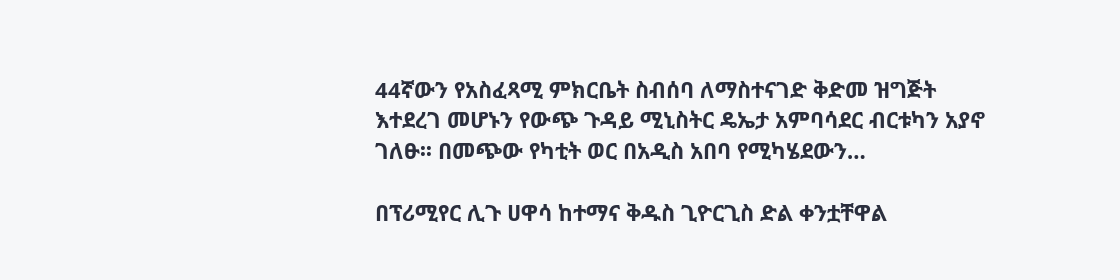44ኛውን የአስፈጻሚ ምክርቤት ስብሰባ ለማስተናገድ ቅድመ ዝግጅት እተደረገ መሆኑን የውጭ ጉዳይ ሚኒስትር ዴኤታ አምባሳደር ብርቱካን አያኖ ገለፁ፡፡ በመጭው የካቲት ወር በአዲስ አበባ የሚካሄደውን…

በፕሪሚየር ሊጉ ሀዋሳ ከተማና ቅዱስ ጊዮርጊስ ድል ቀንቷቸዋል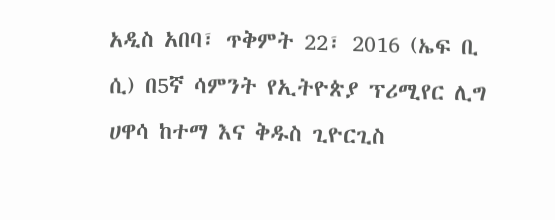አዲስ አበባ፣ ጥቅምት 22፣ 2016 (ኤፍ ቢ ሲ) በ5ኛ ሳምንት የኢትዮጵያ ፕሪሚየር ሊግ ሀዋሳ ከተማ እና ቅዱስ ጊዮርጊስ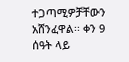ተጋጣሚዎቻቸውን አሸንፈዋል፡፡ ቀን 9 ሰዓት ላይ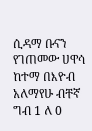ሲዳማ ቡናን የገጠመው ሀዋሳ ከተማ በእዮብ አለማየሁ ብቸኛ ግብ 1 ለ 0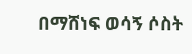በማሸነፍ ወሳኝ ሶስት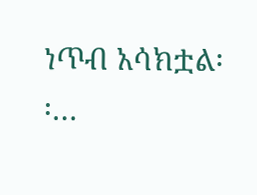ነጥብ አሳክቷል፡፡…